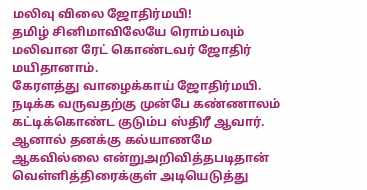மலிவு விலை ஜோதிர்மயி!
தமிழ் சினிமாவிலேயே ரொம்பவும் மலிவான ரேட் கொண்டவர் ஜோதிர் மயிதானாம்.
கேரளத்து வாழைக்காய் ஜோதிர்மயி. நடிக்க வருவதற்கு முன்பே கண்ணாலம் கட்டிக்கொண்ட குடும்ப ஸ்திரீ ஆவார். ஆனால் தனக்கு கல்யாணமே ஆகவில்லை என்றுஅறிவித்தபடிதான் வெள்ளித்திரைக்குள் அடியெடுத்து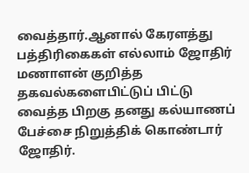வைத்தார்.ஆனால் கேரளத்து பத்திரிகைகள் எல்லாம் ஜோதிர் மணாளன் குறித்த தகவல்களைபிட்டுப் பிட்டு வைத்த பிறகு தனது கல்யாணப் பேச்சை நிறுத்திக் கொண்டார் ஜோதிர்.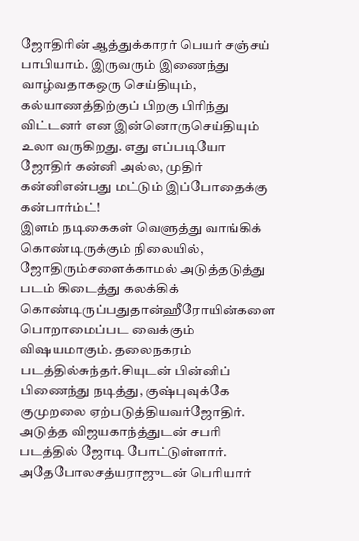ஜோதிரின் ஆத்துக்காரர் பெயர் சஞ்சய் பாபியாம். இருவரும் இணைந்து வாழ்வதாகஒரு செய்தியும், கல்யாணத்திற்குப் பிறகு பிரிந்து விட்டனர் என இன்னொருசெய்தியும் உலா வருகிறது. எது எப்படியோ ஜோதிர் கன்னி அல்ல, முதிர் கன்னிஎன்பது மட்டும் இப்போதைக்கு கன்பார்ம்ட்!
இளம் நடிகைகள் வெளுத்து வாங்கிக் கொண்டிருக்கும் நிலையில், ஜோதிரும்சளைக்காமல் அடுத்தடுத்து படம் கிடைத்து கலக்கிக் கொண்டிருப்பதுதான்ஹீரோயின்களை பொறாமைப்பட வைக்கும் விஷயமாகும். தலைநகரம் படத்தில்சுந்தர்.சியுடன் பின்னிப் பிணைந்து நடித்து, குஷ்புவுக்கே குமுறலை ஏற்படுத்தியவர்ஜோதிர்.
அடுத்த விஜயகாந்த்துடன் சபரி படத்தில் ஜோடி போட்டுள்ளார். அதேபோலசத்யராஜுடன் பெரியார்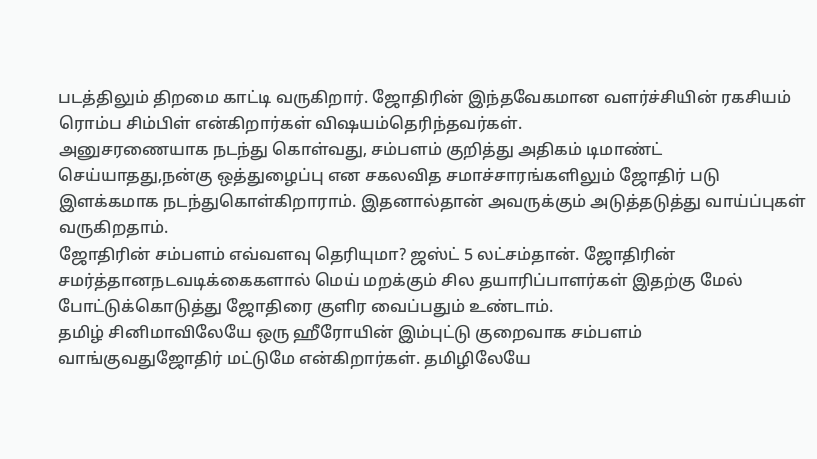படத்திலும் திறமை காட்டி வருகிறார். ஜோதிரின் இந்தவேகமான வளர்ச்சியின் ரகசியம் ரொம்ப சிம்பிள் என்கிறார்கள் விஷயம்தெரிந்தவர்கள்.
அனுசரணையாக நடந்து கொள்வது, சம்பளம் குறித்து அதிகம் டிமாண்ட் செய்யாதது,நன்கு ஒத்துழைப்பு என சகலவித சமாச்சாரங்களிலும் ஜோதிர் படு இளக்கமாக நடந்துகொள்கிறாராம். இதனால்தான் அவருக்கும் அடுத்தடுத்து வாய்ப்புகள் வருகிறதாம்.
ஜோதிரின் சம்பளம் எவ்வளவு தெரியுமா? ஜஸ்ட் 5 லட்சம்தான். ஜோதிரின் சமர்த்தானநடவடிக்கைகளால் மெய் மறக்கும் சில தயாரிப்பாளர்கள் இதற்கு மேல் போட்டுக்கொடுத்து ஜோதிரை குளிர வைப்பதும் உண்டாம்.
தமிழ் சினிமாவிலேயே ஒரு ஹீரோயின் இம்புட்டு குறைவாக சம்பளம் வாங்குவதுஜோதிர் மட்டுமே என்கிறார்கள். தமிழிலேயே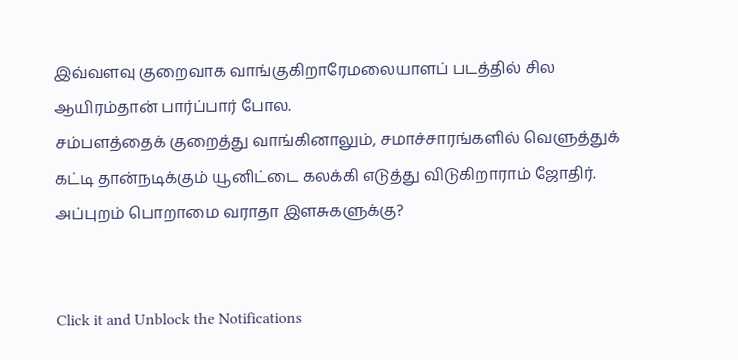இவ்வளவு குறைவாக வாங்குகிறாரேமலையாளப் படத்தில் சில ஆயிரம்தான் பார்ப்பார் போல.
சம்பளத்தைக் குறைத்து வாங்கினாலும், சமாச்சாரங்களில் வெளுத்துக் கட்டி தான்நடிக்கும் யூனிட்டை கலக்கி எடுத்து விடுகிறாராம் ஜோதிர்.
அப்புறம் பொறாமை வராதா இளசுகளுக்கு?


Click it and Unblock the Notifications